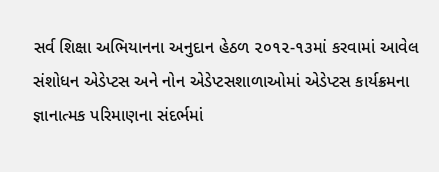સર્વ શિક્ષા અભિયાનના અનુદાન હેઠળ ૨૦૧૨-૧૩માં કરવામાં આવેલ સંશોધન એડેપ્ટસ અને નોન એડેપ્ટસશાળાઓમાં એડેપ્ટસ કાર્યક્રમના જ્ઞાનાત્મક પરિમાણના સંદર્ભમાં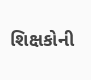શિક્ષકોની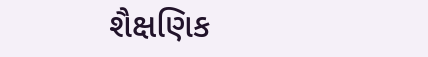શૈક્ષણિક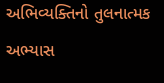અભિવ્યક્તિનો તુલનાત્મક અભ્યાસ